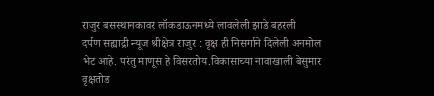राजुर बसस्थानकावर लॉकडाऊनमध्ये लावलेली झाडे बहरली
दर्पण सह्याद्री न्यूज श्रीक्षेत्र राजुर : वृक्ष ही निसर्गाने दिलेली अनमोल भेट आहे. परंतु माणूस हे विसरतोय.विकासाच्या नावाखाली बेसुमार वृक्षतोड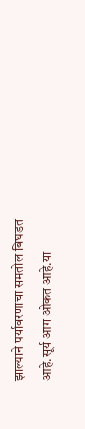झाल्याने पर्यावरणाचा समतोल बिघडत आहे.सूर्य आग ओकत आहे.या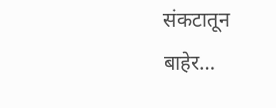संकटातून बाहेर…